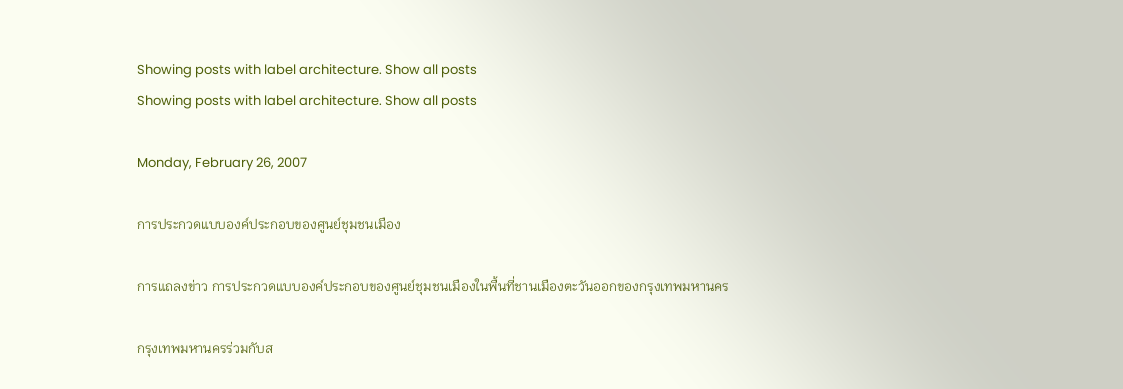Showing posts with label architecture. Show all posts
Showing posts with label architecture. Show all posts

Monday, February 26, 2007

การประกวดแบบองค์ประกอบของศูนย์ชุมชนเมือง

การแถลงข่าว การประกวดแบบองค์ประกอบของศูนย์ชุมชนเมืองในพื้นที่ชานเมืองตะวันออกของกรุงเทพมหานคร

กรุงเทพมหานครร่วมกับส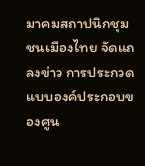มาคมสถาปนิกชุมชนเมืองไทย จัดแถลงข่าว การประกวดแบบองค์ประกอบของศูน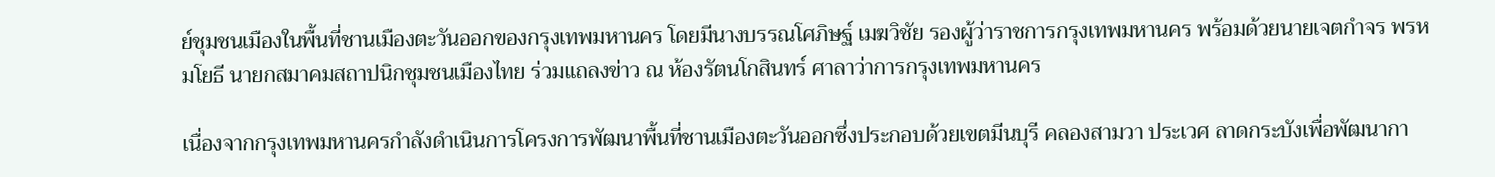ย์ชุมชนเมืองในพื้นที่ชานเมืองตะวันออกของกรุงเทพมหานคร โดยมีนางบรรณโศภิษฐ์ เมฆวิชัย รองผู้ว่าราชการกรุงเทพมหานคร พร้อมด้วยนายเจตกำจร พรหมโยธี นายกสมาคมสถาปนิกชุมชนเมืองไทย ร่วมแถลงข่าว ณ ห้องรัตนโกสินทร์ ศาลาว่าการกรุงเทพมหานคร

เนื่องจากกรุงเทพมหานครกำลังดำเนินการโครงการพัฒนาพื้นที่ชานเมืองตะวันออกซึ่งประกอบด้วยเขตมีนบุรี คลองสามวา ประเวศ ลาดกระบังเพื่อพัฒนากา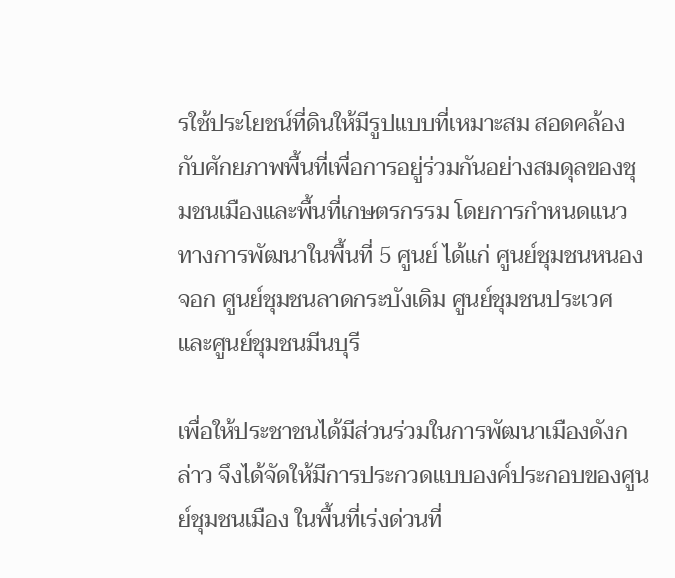รใช้ประโยชน์ที่ดินให้มีรูปแบบที่เหมาะสม สอดคล้องกับศักยภาพพื้นที่เพื่อการอยู่ร่วมกันอย่างสมดุลของชุมชนเมืองและพื้นที่เกษตรกรรม โดยการกำหนดแนวทางการพัฒนาในพื้นที่ 5 ศูนย์ ได้แก่ ศูนย์ชุมชนหนองจอก ศูนย์ชุมชนลาดกระบังเดิม ศูนย์ชุมชนประเวศ และศูนย์ชุมชนมีนบุรี

เพื่อให้ประชาชนได้มีส่วนร่วมในการพัฒนาเมืองดังกล่าว จึงได้จัดให้มีการประกวดแบบองค์ประกอบของศูนย์ชุมชนเมือง ในพื้นที่เร่งด่วนที่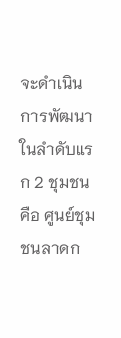จะดำเนินการพัฒนาในลำดับแรก 2 ชุมชน คือ ศูนย์ชุมชนลาดก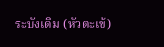ระบังเดิม (หัวตะเข้)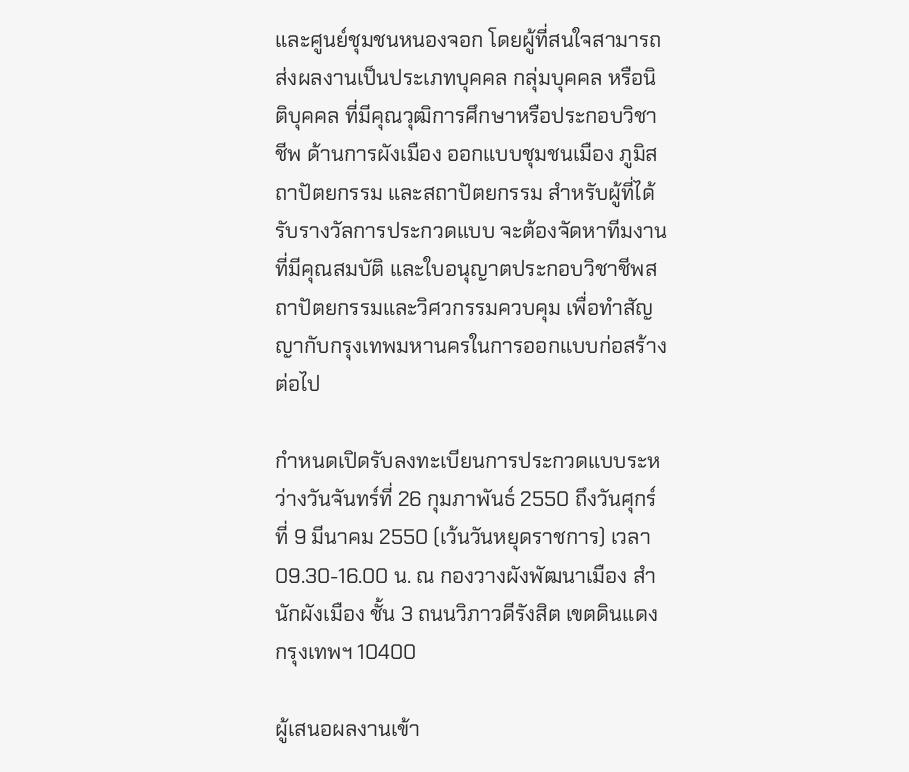และศูนย์ชุมชนหนองจอก โดยผู้ที่สนใจสามารถส่งผลงานเป็นประเภทบุคคล กลุ่มบุคคล หรือนิติบุคคล ที่มีคุณวุฒิการศึกษาหรือประกอบวิชาชีพ ด้านการผังเมือง ออกแบบชุมชนเมือง ภูมิสถาปัตยกรรม และสถาปัตยกรรม สำหรับผู้ที่ได้รับรางวัลการประกวดแบบ จะต้องจัดหาทีมงานที่มีคุณสมบัติ และใบอนุญาตประกอบวิชาชีพสถาปัตยกรรมและวิศวกรรมควบคุม เพื่อทำสัญญากับกรุงเทพมหานครในการออกแบบก่อสร้างต่อไป

กำหนดเปิดรับลงทะเบียนการประกวดแบบระหว่างวันจันทร์ที่ 26 กุมภาพันธ์ 2550 ถึงวันศุกร์ที่ 9 มีนาคม 2550 (เว้นวันหยุดราชการ) เวลา 09.30-16.00 น. ณ กองวางผังพัฒนาเมือง สำนักผังเมือง ชั้น 3 ถนนวิภาวดีรังสิต เขตดินแดง กรุงเทพฯ 10400

ผู้เสนอผลงานเข้า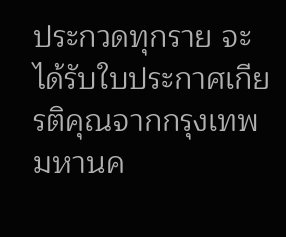ประกวดทุกราย จะได้รับใบประกาศเกียรติคุณจากกรุงเทพมหานค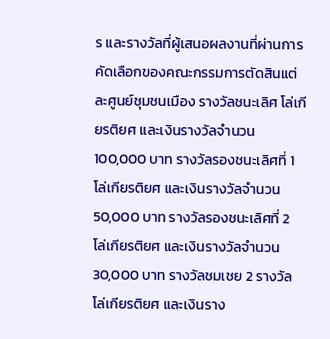ร และรางวัลที่ผู้เสนอผลงานที่ผ่านการคัดเลือกของคณะกรรมการตัดสินแต่ละศูนย์ชุมชนเมือง รางวัลชนะเลิศ โล่เกียรติยศ และเงินรางวัลจำนวน 100,000 บาท รางวัลรองชนะเลิศที่ 1 โล่เกียรติยศ และเงินรางวัลจำนวน 50,000 บาท รางวัลรองชนะเลิศที่ 2 โล่เกียรติยศ และเงินรางวัลจำนวน 30,000 บาท รางวัลชมเชย 2 รางวัล โล่เกียรติยศ และเงินราง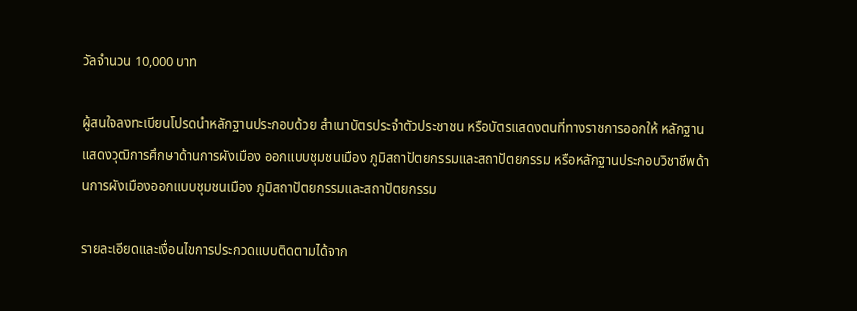วัลจำนวน 10,000 บาท

ผู้สนใจลงทะเบียนโปรดนำหลักฐานประกอบด้วย สำเนาบัตรประจำตัวประชาชน หรือบัตรแสดงตนที่ทางราชการออกให้ หลักฐานแสดงวุฒิการศึกษาด้านการผังเมือง ออกแบบชุมชนเมือง ภูมิสถาปัตยกรรมและสถาปัตยกรรม หรือหลักฐานประกอบวิชาชีพด้านการผังเมืองออกแบบชุมชนเมือง ภูมิสถาปัตยกรรมและสถาปัตยกรรม

รายละเอียดและเงื่อนไขการประกวดแบบติดตามได้จาก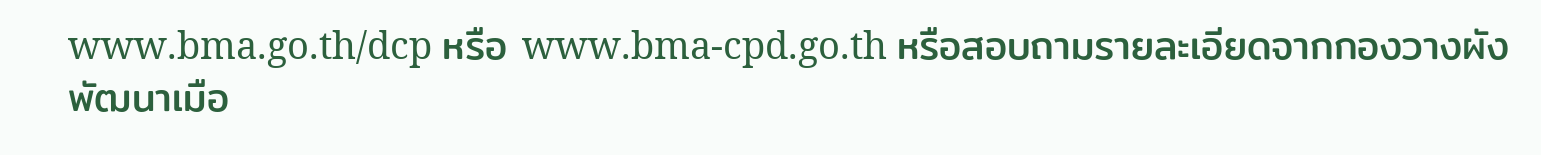www.bma.go.th/dcp หรือ www.bma-cpd.go.th หรือสอบถามรายละเอียดจากกองวางผังพัฒนาเมือ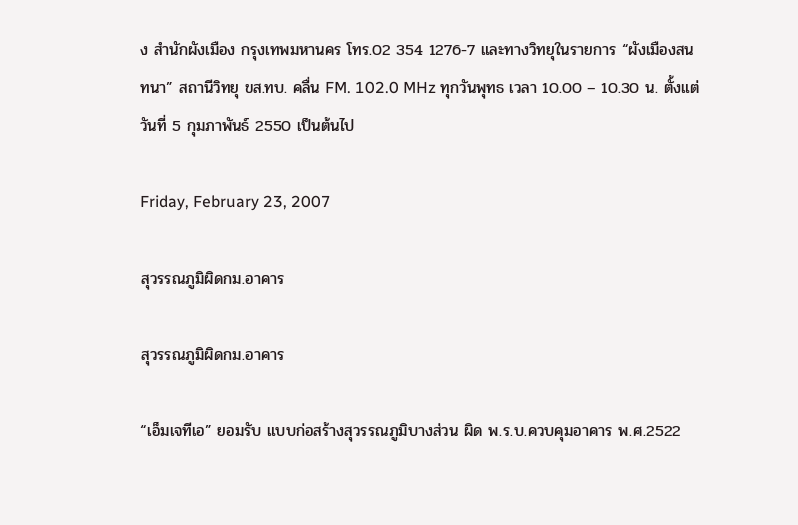ง สำนักผังเมือง กรุงเทพมหานคร โทร.02 354 1276-7 และทางวิทยุในรายการ “ผังเมืองสนทนา” สถานีวิทยุ ขส.ทบ. คลื่น FM. 102.0 MHz ทุกวันพุทธ เวลา 10.00 – 10.30 น. ตั้งแต่วันที่ 5 กุมภาพันธ์ 2550 เป็นต้นไป

Friday, February 23, 2007

สุวรรณภูมิผิดกม.อาคาร

สุวรรณภูมิผิดกม.อาคาร

“เอ็มเจทีเอ” ยอมรับ แบบก่อสร้างสุวรรณภูมิบางส่วน ผิด พ.ร.บ.ควบคุมอาคาร พ.ศ.2522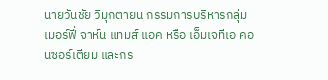นายวันชัย วิมุกตายน กรรมการบริหารกลุ่มเมอร์ฟี่ จาห์น แทมส์ แอค หรือ เอ็มเจทีเอ คอนซอร์เตียม และกร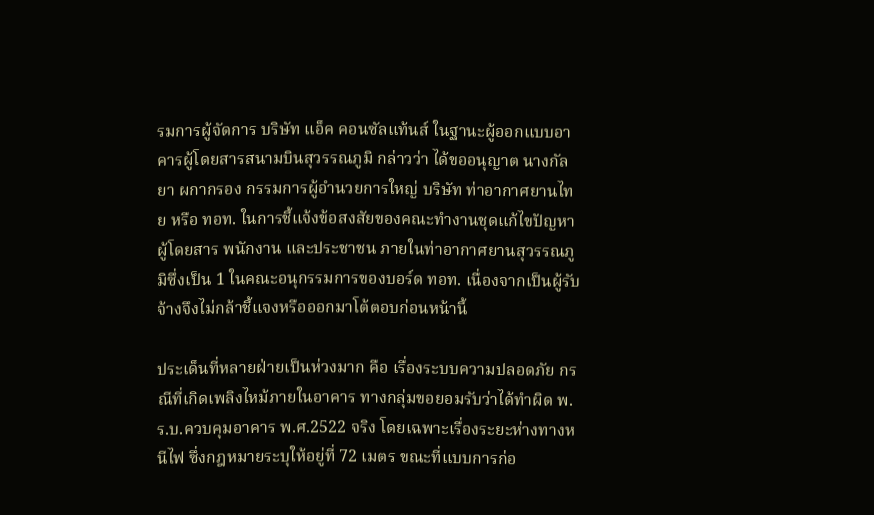รมการผู้จัดการ บริษัท แอ็ค คอนซัลแท้นส์ ในฐานะผู้ออกแบบอาคารผู้โดยสารสนามบินสุวรรณภูมิ กล่าวว่า ได้ขออนุญาต นางกัลยา ผกากรอง กรรมการผู้อำนวยการใหญ่ บริษัท ท่าอากาศยานไทย หรือ ทอท. ในการชี้แจ้งข้อสงสัยของคณะทำงานชุดแก้ไขปัญหาผู้โดยสาร พนักงาน และประชาชน ภายในท่าอากาศยานสุวรรณภูมิซึ่งเป็น 1 ในคณะอนุกรรมการของบอร์ด ทอท. เนื่องจากเป็นผู้รับจ้างจึงไม่กล้าชี้แจงหรือออกมาโต้ตอบก่อนหน้านี้

ประเด็นที่หลายฝ่ายเป็นห่วงมาก คือ เรื่องระบบความปลอดภัย กรณีที่เกิดเพลิงไหม้ภายในอาคาร ทางกลุ่มขอยอมรับว่าได้ทำผิด พ.ร.บ.ควบคุมอาคาร พ.ศ.2522 จริง โดยเฉพาะเรื่องระยะห่างทางหนีไฟ ซึ่งกฎหมายระบุให้อยู่ที่ 72 เมตร ขณะที่แบบการก่อ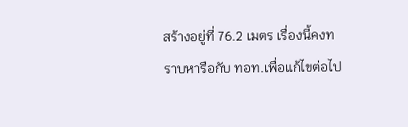สร้างอยู่ที่ 76.2 เมตร เรื่องนี้คงทราบหารือกับ ทอท.เพื่อแก้ไขต่อไป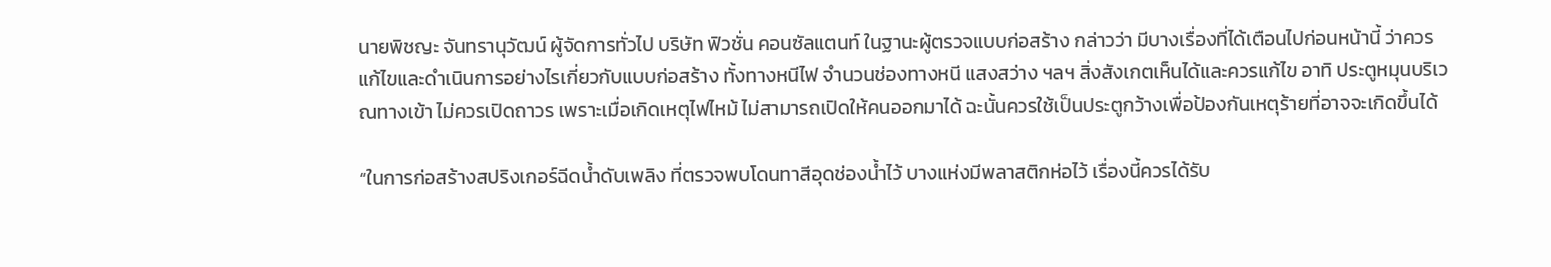นายพิชญะ จันทรานุวัฒน์ ผู้จัดการทั่วไป บริษัท ฟิวชั่น คอนซัลแตนท์ ในฐานะผู้ตรวจแบบก่อสร้าง กล่าวว่า มีบางเรื่องที่ได้เตือนไปก่อนหน้านี้ ว่าควรแก้ไขและดำเนินการอย่างไรเกี่ยวกับแบบก่อสร้าง ทั้งทางหนีไฟ จำนวนช่องทางหนี แสงสว่าง ฯลฯ สิ่งสังเกตเห็นได้และควรแก้ไข อาทิ ประตูหมุนบริเวณทางเข้า ไม่ควรเปิดถาวร เพราะเมื่อเกิดเหตุไฟไหม้ ไม่สามารถเปิดให้คนออกมาได้ ฉะนั้นควรใช้เป็นประตูกว้างเพื่อป้องกันเหตุร้ายที่อาจจะเกิดขึ้นได้

“ในการก่อสร้างสปริงเกอร์ฉีดน้ำดับเพลิง ที่ตรวจพบโดนทาสีอุดช่องน้ำไว้ บางแห่งมีพลาสติกห่อไว้ เรื่องนี้ควรได้รับ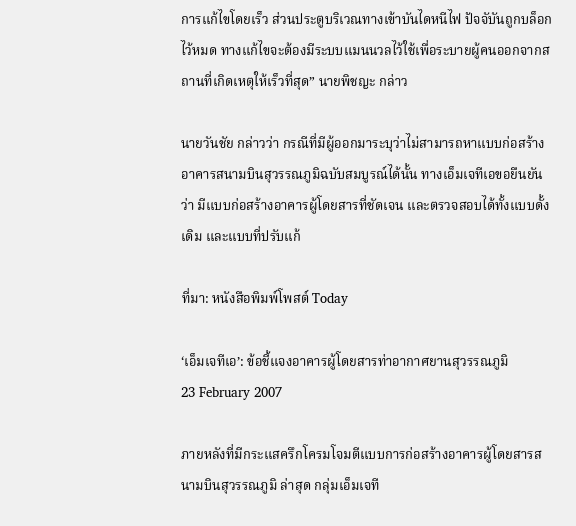การแก้ไขโดยเร็ว ส่วนประตูบริเวณทางเข้าบันไดหนีไฟ ปัจจับันถูกบล็อกไว้หมด ทางแก้ไขจะต้องมีระบบแมนนวลไว้ใช้เพื่อระบายผู้คนออกจากสถานที่เกิดเหตุให้เร็วที่สุด” นายพิชญะ กล่าว

นายวันชัย กล่าวว่า กรณีที่มีผู้ออกมาระบุว่าไม่สามารถหาแบบก่อสร้างอาคารสนามบินสุวรรณภูมิฉบับสมบูรณ์ได้นั้น ทางเอ็มเจทีเอขอยืนยันว่า มีแบบก่อสร้างอาคารผู้โดยสารที่ชัดเจน และตรวจสอบได้ทั้งแบบดั้งเดิม และแบบที่ปรับแก้

ที่มา: หนังสือพิมพ์โพสต์ Today

‘เอ็มเจทีเอ’: ข้อชี้แจงอาคารผู้โดยสารท่าอากาศยานสุวรรณภูมิ
23 February 2007

ภายหลังที่มีกระแสครึกโครมโจมตีแบบการก่อสร้างอาคารผู้โดยสารสนามบินสุวรรณภูมิ ล่าสุด กลุ่มเอ็มเจที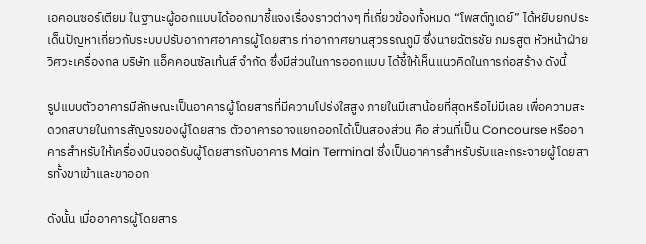เอคอนซอร์เตียม ในฐานะผู้ออกแบบได้ออกมาชี้แจงเรื่องราวต่างๆ ที่เกี่ยวข้องทั้งหมด “โพสต์ทูเดย์” ได้หยิบยกประเด็นปัญหาเกี่ยวกับระบบปรับอากาศอาคารผู้โดยสาร ท่าอากาศยานสุวรรณภูมิ ซึ่งนายฉัตรชัย ภมรสูต หัวหน้าฝ่ายวิศวะเครื่องกล บริษัท แอ็คคอนซัลเท้นส์ จำกัด ซึ่งมีส่วนในการออกแบบ ได้ชี้ให้เห็นแนวคิดในการก่อสร้าง ดังนี้

รูปแบบตัวอาคารมีลักษณะเป็นอาคารผู้โดยสารที่มีความโปร่งใสสูง ภายในมีเสาน้อยที่สุดหรือไม่มีเลย เพื่อความสะดวกสบายในการสัญจรของผู้โดยสาร ตัวอาคารอาจแยกออกได้เป็นสองส่วน คือ ส่วนที่เป็น Concourse หรืออาคารสำหรับให้เครื่องบินจอดรับผู้โดยสารกับอาคาร Main Terminal ซึ่งเป็นอาคารสำหรับรับและกระจายผู้โดยสารทั้งขาเข้าและขาออก

ดังนั้น เมื่ออาคารผู้โดยสาร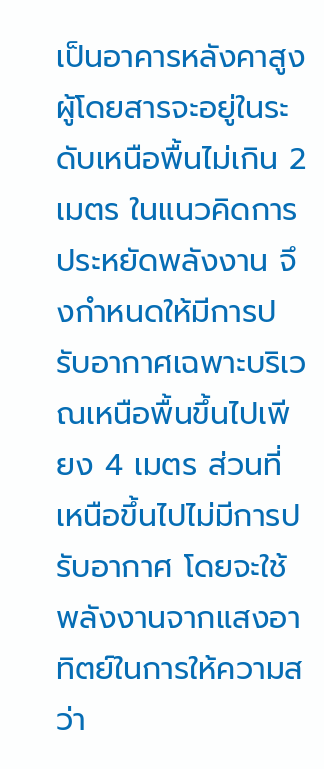เป็นอาคารหลังคาสูง ผู้โดยสารจะอยู่ในระดับเหนือพื้นไม่เกิน 2 เมตร ในแนวคิดการประหยัดพลังงาน จึงกำหนดให้มีการปรับอากาศเฉพาะบริเวณเหนือพื้นขึ้นไปเพียง 4 เมตร ส่วนที่เหนือขึ้นไปไม่มีการปรับอากาศ โดยจะใช้พลังงานจากแสงอาทิตย์ในการให้ความสว่า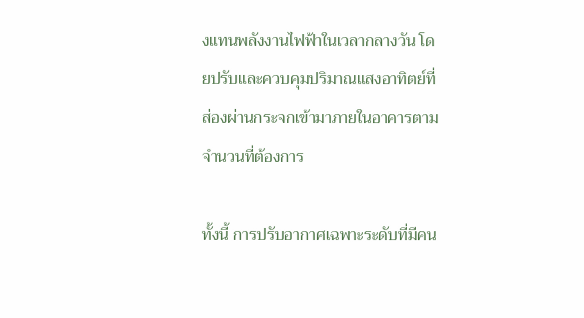งแทนพลังงานไฟฟ้าในเวลากลางวัน โดยปรับและควบคุมปริมาณแสงอาทิตย์ที่ส่องผ่านกระจกเข้ามาภายในอาคารตามจำนวนที่ต้องการ

ทั้งนี้ การปรับอากาศเฉพาะระดับที่มีคน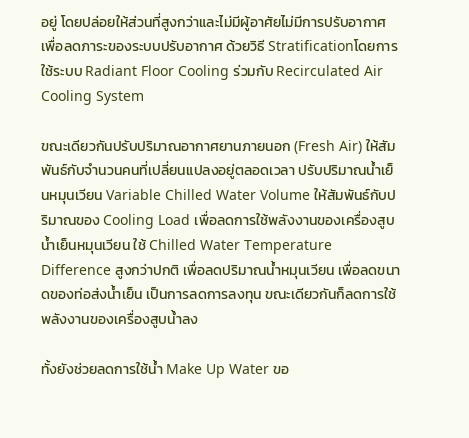อยู่ โดยปล่อยให้ส่วนที่สูงกว่าและไม่มีผู้อาศัยไม่มีการปรับอากาศ เพื่อลดภาระของระบบปรับอากาศ ด้วยวิธี Stratificationโดยการใช้ระบบ Radiant Floor Cooling ร่วมกับ Recirculated Air Cooling System

ขณะเดียวกันปรับปริมาณอากาศยานภายนอก (Fresh Air) ให้สัมพันธ์กับจำนวนคนที่เปลี่ยนแปลงอยู่ตลอดเวลา ปรับปริมาณน้ำเย็นหมุนเวียน Variable Chilled Water Volume ให้สัมพันธ์กับปริมาณของ Cooling Load เพื่อลดการใช้พลังงานของเครื่องสูบน้ำเย็นหมุนเวียน ใช้ Chilled Water Temperature Difference สูงกว่าปกติ เพื่อลดปริมาณน้ำหมุนเวียน เพื่อลดขนาดของท่อส่งน้ำเย็น เป็นการลดการลงทุน ขณะเดียวกันก็ลดการใช้พลังงานของเครื่องสูบน้ำลง

ทั้งยังช่วยลดการใช้น้ำ Make Up Water ขอ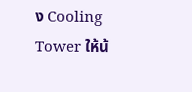ง Cooling Tower ให้น้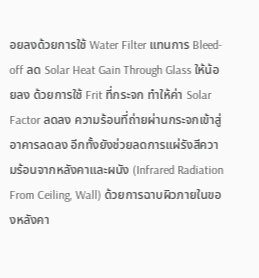อยลงด้วยการใช้ Water Filter แทนการ Bleed-off ลด Solar Heat Gain Through Glass ให้น้อยลง ด้วยการใช้ Frit ที่กระจก ทำให้ค่า Solar Factor ลดลง ความร้อนที่ถ่ายผ่านกระจกเข้าสู่อาคารลดลง อีกทั้งยังช่วยลดการแผ่รังสีความร้อนจากหลังคาและผนัง (Infrared Radiation From Ceiling, Wall) ด้วยการฉาบผิวภายในของหลังคา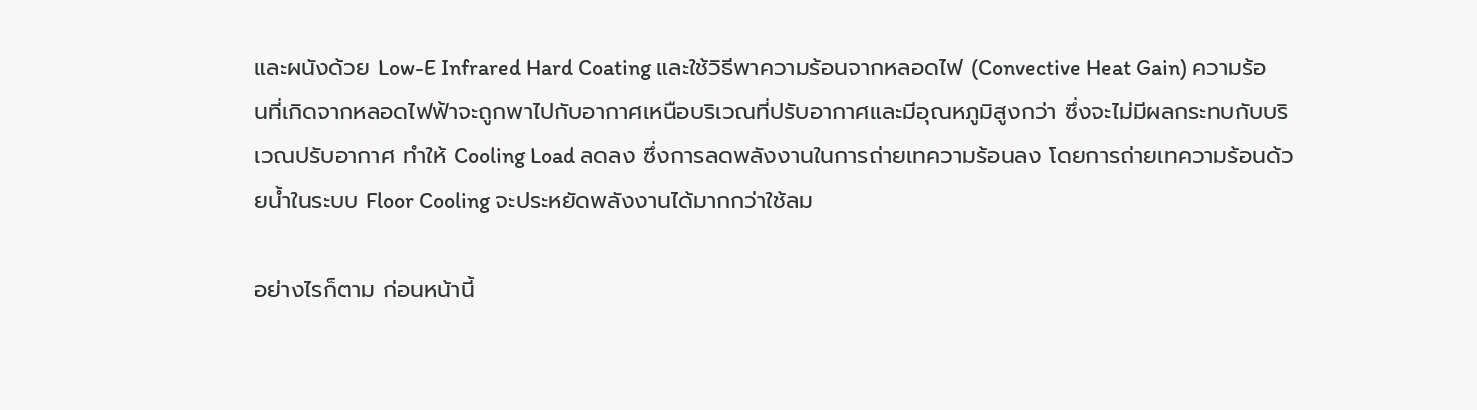และผนังด้วย Low-E Infrared Hard Coating และใช้วิธีพาความร้อนจากหลอดไฟ (Convective Heat Gain) ความร้อนที่เกิดจากหลอดไฟฟ้าจะถูกพาไปกับอากาศเหนือบริเวณที่ปรับอากาศและมีอุณหภูมิสูงกว่า ซึ่งจะไม่มีผลกระทบกับบริเวณปรับอากาศ ทำให้ Cooling Load ลดลง ซึ่งการลดพลังงานในการถ่ายเทความร้อนลง โดยการถ่ายเทความร้อนด้วยน้ำในระบบ Floor Cooling จะประหยัดพลังงานได้มากกว่าใช้ลม

อย่างไรก็ตาม ก่อนหน้านี้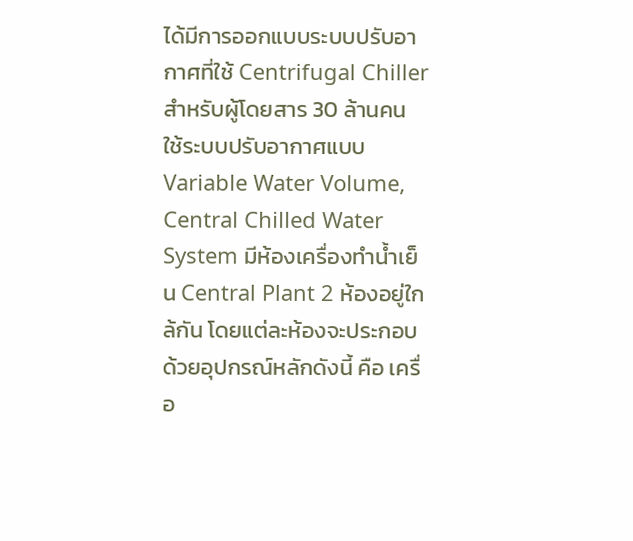ได้มีการออกแบบระบบปรับอากาศที่ใช้ Centrifugal Chiller สำหรับผู้โดยสาร 30 ล้านคน ใช้ระบบปรับอากาศแบบ Variable Water Volume, Central Chilled Water System มีห้องเครื่องทำน้ำเย็น Central Plant 2 ห้องอยู่ใกล้กัน โดยแต่ละห้องจะประกอบด้วยอุปกรณ์หลักดังนี้ คือ เครื่อ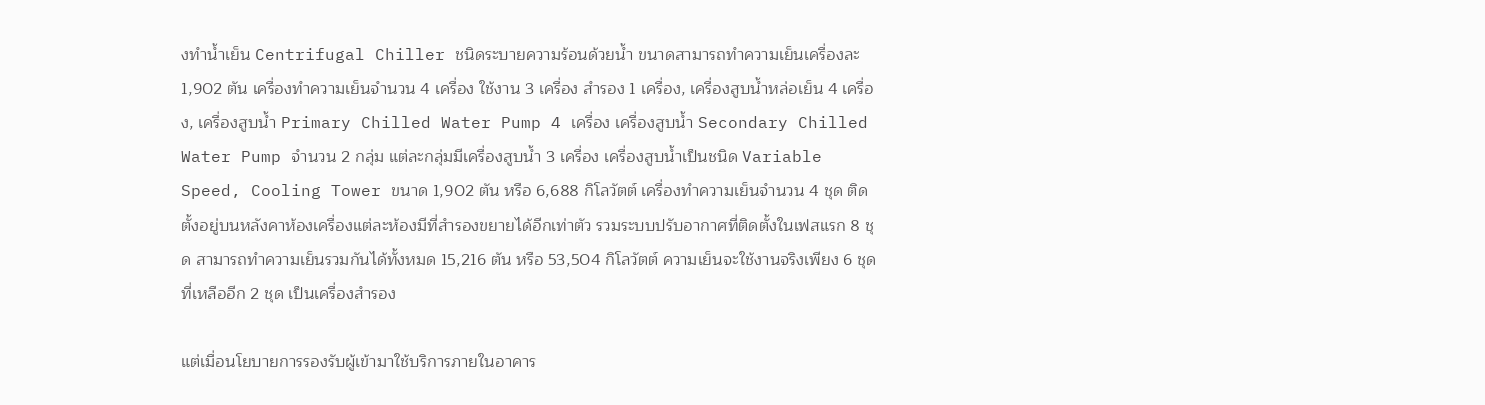งทำน้ำเย็น Centrifugal Chiller ชนิดระบายความร้อนด้วยน้ำ ขนาดสามารถทำความเย็นเครื่องละ 1,902 ตัน เครื่องทำความเย็นจำนวน 4 เครื่อง ใช้งาน 3 เครื่อง สำรอง 1 เครื่อง, เครื่องสูบน้ำหล่อเย็น 4 เครื่อง, เครื่องสูบน้ำ Primary Chilled Water Pump 4 เครื่อง เครื่องสูบน้ำ Secondary Chilled Water Pump จำนวน 2 กลุ่ม แต่ละกลุ่มมีเครื่องสูบน้ำ 3 เครื่อง เครื่องสูบน้ำเป็นชนิด Variable Speed, Cooling Tower ขนาด 1,902 ตัน หรือ 6,688 กิโลวัตต์ เครื่องทำความเย็นจำนวน 4 ชุด ติดตั้งอยู่บนหลังคาห้องเครื่องแต่ละห้องมีที่สำรองขยายได้อีกเท่าตัว รวมระบบปรับอากาศที่ติดตั้งในเฟสแรก 8 ชุด สามารถทำความเย็นรวมกันได้ทั้งหมด 15,216 ตัน หรือ 53,504 กิโลวัตต์ ความเย็นจะใช้งานจริงเพียง 6 ชุด ที่เหลืออีก 2 ชุด เป็นเครื่องสำรอง

แต่เมื่อนโยบายการรองรับผู้เข้ามาใช้บริการภายในอาคาร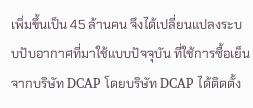เพิ่มขึ้นเป็น 45 ล้านคน จึงได้เปลี่ยนแปลงระบบปับอากาศที่มาใช้แบบปัจจุบัน ที่ใช้การซื้อเย็นจากบริษัท DCAP โดยบริษัท DCAP ได้ติดตั้ง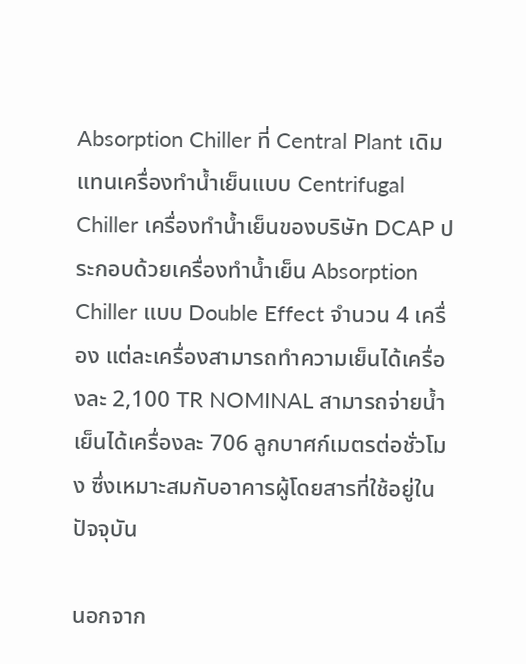Absorption Chiller ที่ Central Plant เดิมแทนเครื่องทำน้ำเย็นแบบ Centrifugal Chiller เครื่องทำน้ำเย็นของบริษัท DCAP ประกอบด้วยเครื่องทำน้ำเย็น Absorption Chiller แบบ Double Effect จำนวน 4 เครื่อง แต่ละเครื่องสามารถทำความเย็นได้เครื่องละ 2,100 TR NOMINAL สามารถจ่ายน้ำเย็นได้เครื่องละ 706 ลูกบาศก์เมตรต่อชั่วโมง ซึ่งเหมาะสมกับอาคารผู้โดยสารที่ใช้อยู่ในปัจจุบัน

นอกจาก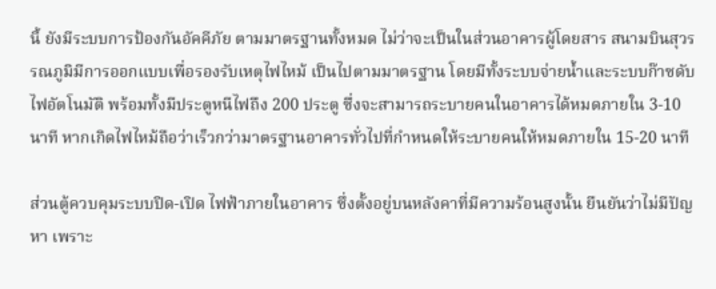นี้ ยังมีระบบการป้องกันอัคคีภัย ตามมาตรฐานทั้งหมด ไม่ว่าจะเป็นในส่วนอาคารผู้โดยสาร สนามบินสุวรรณภูมิมีการออกแบบเพื่อรองรับเหตุไฟไหม้ เป็นไปตามมาตรฐาน โดยมีทั้งระบบจ่ายน้ำและระบบก๊าซดับไฟอัตโนมัติ พร้อมทั้งมีประตูหนีไฟถึง 200 ประตู ซึ่งจะสามารถระบายคนในอาคารได้หมดภายใน 3-10 นาที หากเกิดไฟไหม้ถือว่าเร็วกว่ามาตรฐานอาคารทั่วไปที่กำหนดให้ระบายคนให้หมดภายใน 15-20 นาที

ส่วนตู้ควบคุมระบบปิด-เปิด ไฟฟ้าภายในอาคาร ซึ่งตั้งอยู่บนหลังคาที่มีความร้อนสูงนั้น ยืนยันว่าไม่มีปัญหา เพราะ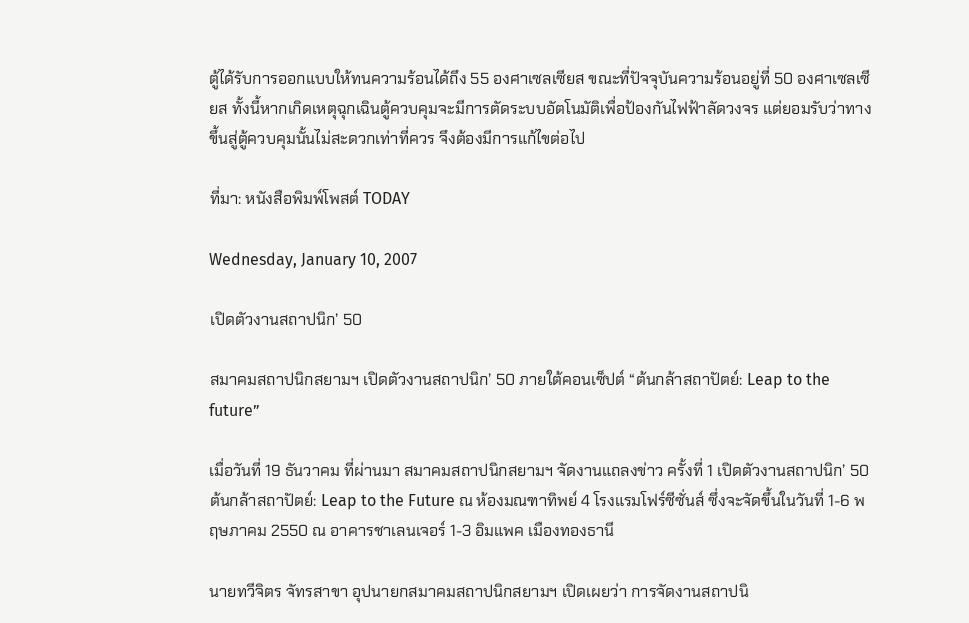ตู้ได้รับการออกแบบให้ทนความร้อนได้ถึง 55 องศาเซลเซียส ขณะที่ปัจจุบันความร้อนอยู่ที่ 50 องศาเซลเซียส ทั้งนี้หากเกิดเหตุฉุกเฉินตู้ควบคุมจะมีการตัดระบบอัตโนมัติเพื่อป้องกันไฟฟ้าลัดวงจร แต่ยอมรับว่าทางขึ้นสู่ตู้ควบคุมนั้นไม่สะดวกเท่าที่ควร จึงต้องมีการแก้ไขต่อไป

ที่มา: หนังสือพิมพ์โพสต์ TODAY

Wednesday, January 10, 2007

เปิดตัวงานสถาปนิก’ 50

สมาคมสถาปนิกสยามฯ เปิดตัวงานสถาปนิก’ 50 ภายใต้คอนเซ็ปต์ “ต้นกล้าสถาปัตย์: Leap to the future”

เมื่อวันที่ 19 ธันวาคม ที่ผ่านมา สมาคมสถาปนิกสยามฯ จัดงานแถลงข่าว ครั้งที่ 1 เปิดตัวงานสถาปนิก’ 50 ต้นกล้าสถาปัตย์: Leap to the Future ณ ห้องมณฑาทิพย์ 4 โรงแรมโฟร์ซีซั่นส์ ซึ่งจะจัดขึ้นในวันที่ 1-6 พฤษภาคม 2550 ณ อาคารชาเลนเจอร์ 1-3 อิมแพค เมืองทองธานี

นายทวีจิตร จัทรสาขา อุปนายกสมาคมสถาปนิกสยามฯ เปิดเผยว่า การจัดงานสถาปนิ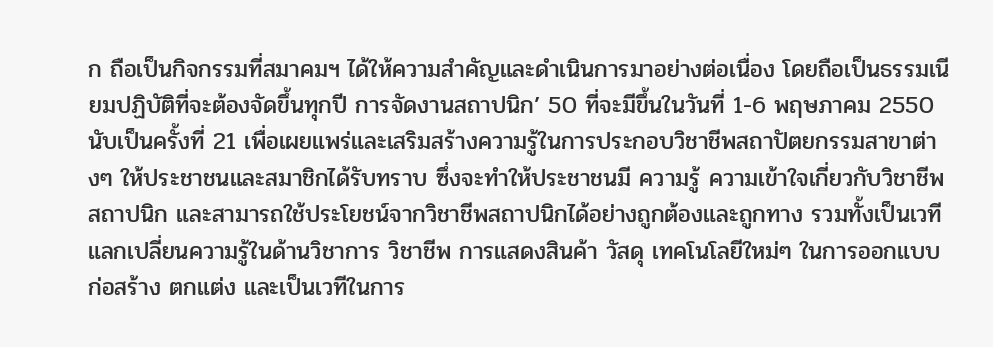ก ถือเป็นกิจกรรมที่สมาคมฯ ได้ให้ความสำคัญและดำเนินการมาอย่างต่อเนื่อง โดยถือเป็นธรรมเนียมปฏิบัติที่จะต้องจัดขึ้นทุกปี การจัดงานสถาปนิก’ 50 ที่จะมีขึ้นในวันที่ 1-6 พฤษภาคม 2550 นับเป็นครั้งที่ 21 เพื่อเผยแพร่และเสริมสร้างความรู้ในการประกอบวิชาชีพสถาปัตยกรรมสาขาต่างๆ ให้ประชาชนและสมาชิกได้รับทราบ ซึ่งจะทำให้ประชาชนมี ความรู้ ความเข้าใจเกี่ยวกับวิชาชีพสถาปนิก และสามารถใช้ประโยชน์จากวิชาชีพสถาปนิกได้อย่างถูกต้องและถูกทาง รวมทั้งเป็นเวทีแลกเปลี่ยนความรู้ในด้านวิชาการ วิชาชีพ การแสดงสินค้า วัสดุ เทคโนโลยีใหม่ๆ ในการออกแบบ ก่อสร้าง ตกแต่ง และเป็นเวทีในการ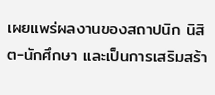เผยแพร่ผลงานของสถาปนิก นิสิต-นักศึกษา และเป็นการเสริมสร้า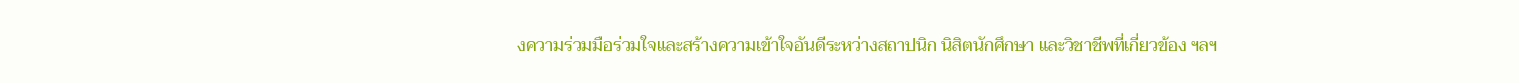งความร่วมมือร่วมใจและสร้างความเข้าใจอันดีระหว่างสถาปนิก นิสิตนักศึกษา และวิชาชีพที่เกี่ยวข้อง ฯลฯ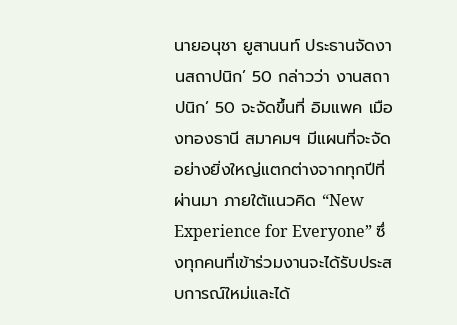นายอนุชา ยูสานนท์ ประธานจัดงานสถาปนิก’ 50 กล่าวว่า งานสถาปนิก’ 50 จะจัดขึ้นที่ อิมแพค เมืองทองธานี สมาคมฯ มีแผนที่จะจัดอย่างยิ่งใหญ่แตกต่างจากทุกปีที่ผ่านมา ภายใต้แนวคิด “New Experience for Everyone” ซึ่งทุกคนที่เข้าร่วมงานจะได้รับประสบการณ์ใหม่และได้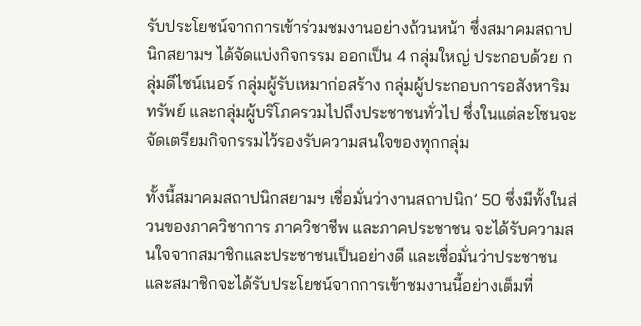รับประโยชน์จากการเข้าร่วมชมงานอย่างถ้วนหน้า ซึ่งสมาคมสถาปนิกสยามฯ ได้จัดแบ่งกิจกรรม ออกเป็น 4 กลุ่มใหญ่ ประกอบด้วย กลุ่มดีไซน์เนอร์ กลุ่มผู้รับเหมาก่อสร้าง กลุ่มผู้ประกอบการอสังหาริมทรัพย์ และกลุ่มผู้บริโภครวมไปถึงประชาชนทั่วไป ซึ่งในแต่ละโซนจะจัดเตรียมกิจกรรมไว้รองรับความสนใจของทุกกลุ่ม

ทั้งนี้สมาคมสถาปนิกสยามฯ เชื่อมั่นว่างานสถาปนิก’ 50 ซึ่งมีทั้งในส่วนของภาควิชาการ ภาควิชาชีพ และภาคประชาชน จะได้รับความสนใจจากสมาชิกและประชาชนเป็นอย่างดี และเชื่อมั่นว่าประชาชนและสมาชิกจะได้รับประโยชน์จากการเข้าชมงานนี้อย่างเต็มที่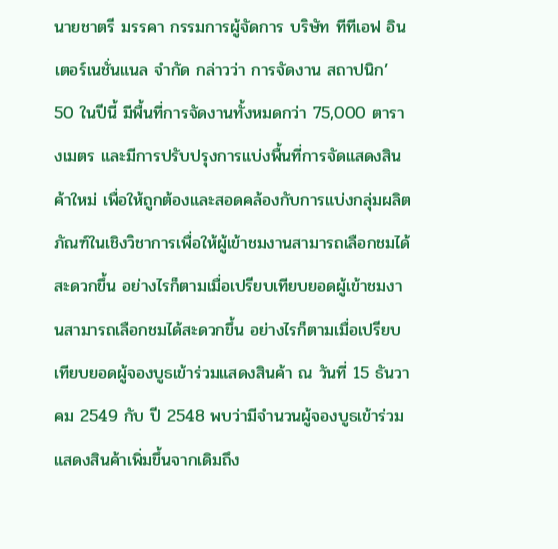นายชาตรี มรรคา กรรมการผู้จัดการ บริษัท ทีทีเอฟ อินเตอร์เนชั่นแนล จำกัด กล่าวว่า การจัดงาน สถาปนิก’ 50 ในปีนี้ มีพื้นที่การจัดงานทั้งหมดกว่า 75,000 ตารางเมตร และมีการปรับปรุงการแบ่งพื้นที่การจัดแสดงสินค้าใหม่ เพื่อให้ถูกต้องและสอดคล้องกับการแบ่งกลุ่มผลิตภัณฑ์ในเชิงวิชาการเพื่อให้ผู้เข้าชมงานสามารถเลือกชมได้สะดวกขึ้น อย่างไรก็ตามเมื่อเปรียบเทียบยอดผู้เข้าชมงานสามารถเลือกชมได้สะดวกขึ้น อย่างไรก็ตามเมื่อเปรียบเทียบยอดผู้จองบูธเข้าร่วมแสดงสินค้า ณ วันที่ 15 ธันวาคม 2549 กับ ปี 2548 พบว่ามีจำนวนผู้จองบูธเข้าร่วมแสดงสินค้าเพิ่มขึ้นจากเดิมถึง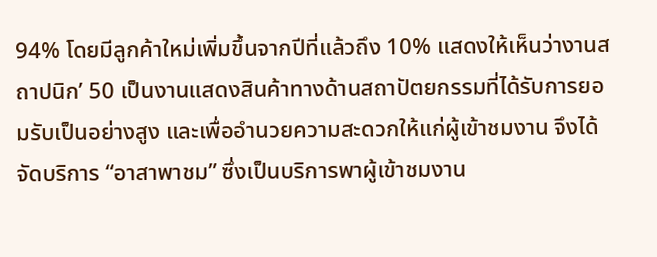94% โดยมีลูกค้าใหม่เพิ่มขึ้นจากปีที่แล้วถึง 10% แสดงให้เห็นว่างานสถาปนิก’ 50 เป็นงานแสดงสินค้าทางด้านสถาปัตยกรรมที่ได้รับการยอมรับเป็นอย่างสูง และเพื่ออำนวยความสะดวกให้แก่ผู้เข้าชมงาน จึงได้จัดบริการ “อาสาพาชม” ซึ่งเป็นบริการพาผู้เข้าชมงาน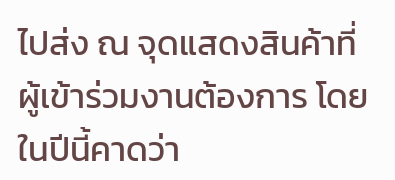ไปส่ง ณ จุดแสดงสินค้าที่ผู้เข้าร่วมงานต้องการ โดยในปีนี้คาดว่า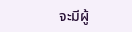จะมีผู้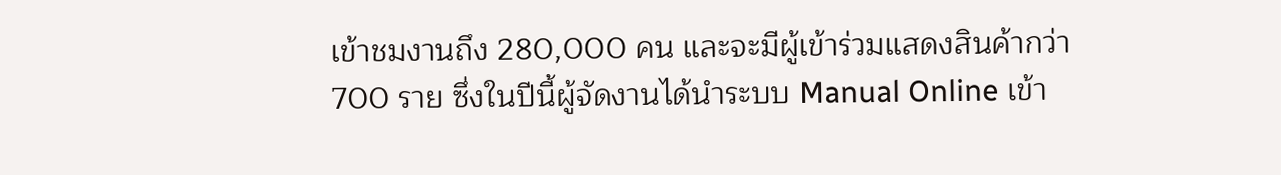เข้าชมงานถึง 280,000 คน และจะมีผู้เข้าร่วมแสดงสินค้ากว่า 700 ราย ซึ่งในปีนี้ผู้จัดงานได้นำระบบ Manual Online เข้า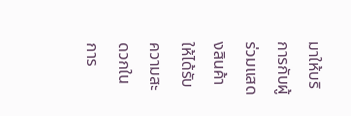มาให้บริการกับผู้ร่วมแสดงสินค้าให้ได้รับความสะดวกในการ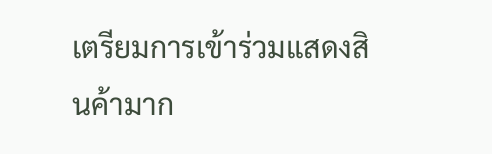เตรียมการเข้าร่วมแสดงสินค้ามาก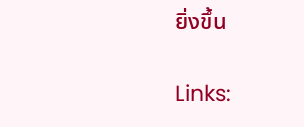ยิ่งขึ้น

Links: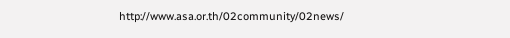http://www.asa.or.th/02community/02news/